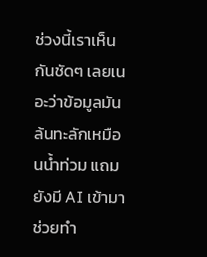ช่วงนี้เราเห็นกันชัดๆ เลยเนอะว่าข้อมูลมันล้นทะลักเหมือนน้ำท่วม แถมยังมี AI เข้ามาช่วยทำ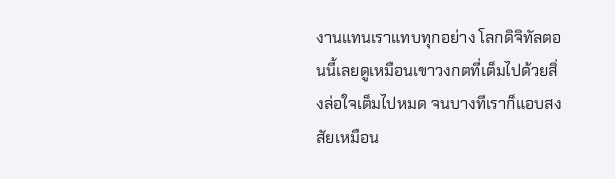งานแทนเราแทบทุกอย่าง โลกดิจิทัลตอนนี้เลยดูเหมือนเขาวงกตที่เต็มไปด้วยสิ่งล่อใจเต็มไปหมด จนบางทีเราก็แอบสงสัยเหมือน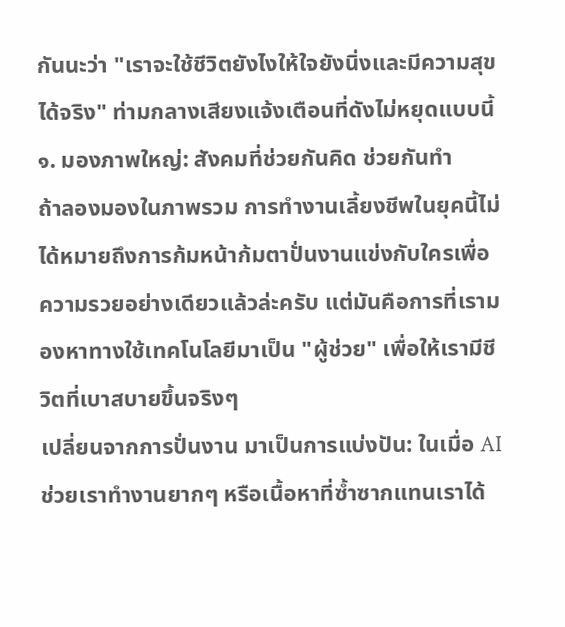กันนะว่า "เราจะใช้ชีวิตยังไงให้ใจยังนิ่งและมีความสุขได้จริง" ท่ามกลางเสียงแจ้งเตือนที่ดังไม่หยุดแบบนี้
๑. มองภาพใหญ่: สังคมที่ช่วยกันคิด ช่วยกันทำ
ถ้าลองมองในภาพรวม การทำงานเลี้ยงชีพในยุคนี้ไม่ได้หมายถึงการก้มหน้าก้มตาปั่นงานแข่งกับใครเพื่อความรวยอย่างเดียวแล้วล่ะครับ แต่มันคือการที่เรามองหาทางใช้เทคโนโลยีมาเป็น "ผู้ช่วย" เพื่อให้เรามีชีวิตที่เบาสบายขึ้นจริงๆ
เปลี่ยนจากการปั่นงาน มาเป็นการแบ่งปัน: ในเมื่อ AI ช่วยเราทำงานยากๆ หรือเนื้อหาที่ซ้ำซากแทนเราได้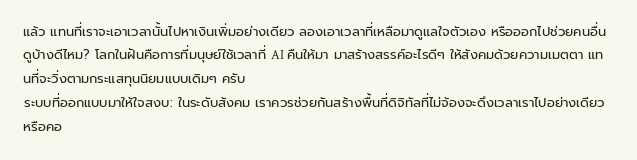แล้ว แทนที่เราจะเอาเวลานั้นไปหาเงินเพิ่มอย่างเดียว ลองเอาเวลาที่เหลือมาดูแลใจตัวเอง หรือออกไปช่วยคนอื่นดูบ้างดีไหม? โลกในฝันคือการที่มนุษย์ใช้เวลาที่ AI คืนให้มา มาสร้างสรรค์อะไรดีๆ ให้สังคมด้วยความเมตตา แทนที่จะวิ่งตามกระแสทุนนิยมแบบเดิมๆ ครับ
ระบบที่ออกแบบมาให้ใจสงบ: ในระดับสังคม เราควรช่วยกันสร้างพื้นที่ดิจิทัลที่ไม่จ้องจะดึงเวลาเราไปอย่างเดียว หรือคอ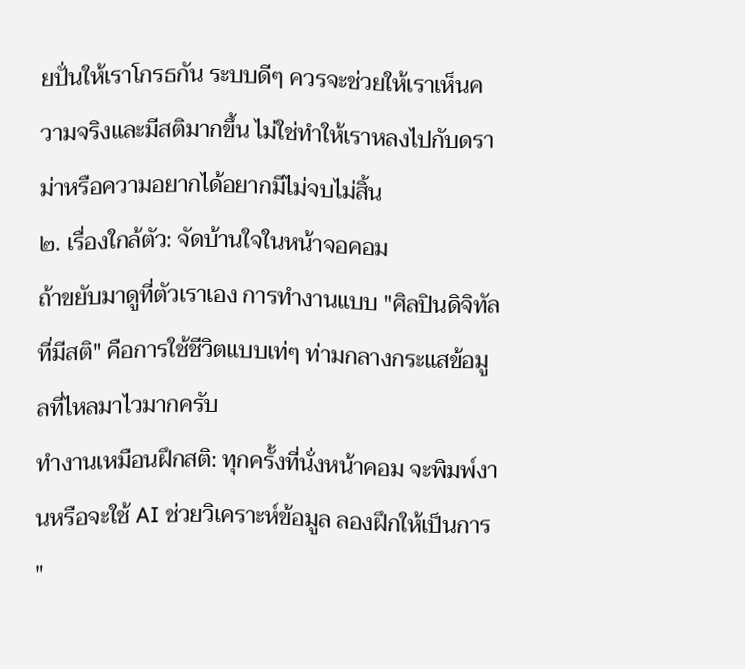ยปั่นให้เราโกรธกัน ระบบดีๆ ควรจะช่วยให้เราเห็นความจริงและมีสติมากขึ้น ไม่ใช่ทำให้เราหลงไปกับดราม่าหรือความอยากได้อยากมีไม่จบไม่สิ้น
๒. เรื่องใกล้ตัว: จัดบ้านใจในหน้าจอคอม
ถ้าขยับมาดูที่ตัวเราเอง การทำงานแบบ "ศิลปินดิจิทัลที่มีสติ" คือการใช้ชีวิตแบบเท่ๆ ท่ามกลางกระแสข้อมูลที่ไหลมาไวมากครับ
ทำงานเหมือนฝึกสติ: ทุกครั้งที่นั่งหน้าคอม จะพิมพ์งานหรือจะใช้ AI ช่วยวิเคราะห์ข้อมูล ลองฝึกให้เป็นการ "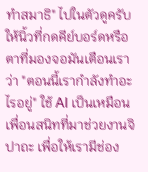ทำสมาธิ" ไปในตัวดูครับ ให้นิ้วที่กดคีย์บอร์ดหรือตาที่มองจอมันเตือนเราว่า "ตอนนี้เรากำลังทำอะไรอยู่" ใช้ AI เป็นเหมือนเพื่อนสนิทที่มาช่วยงานจิปาถะ เพื่อให้เรามีช่อง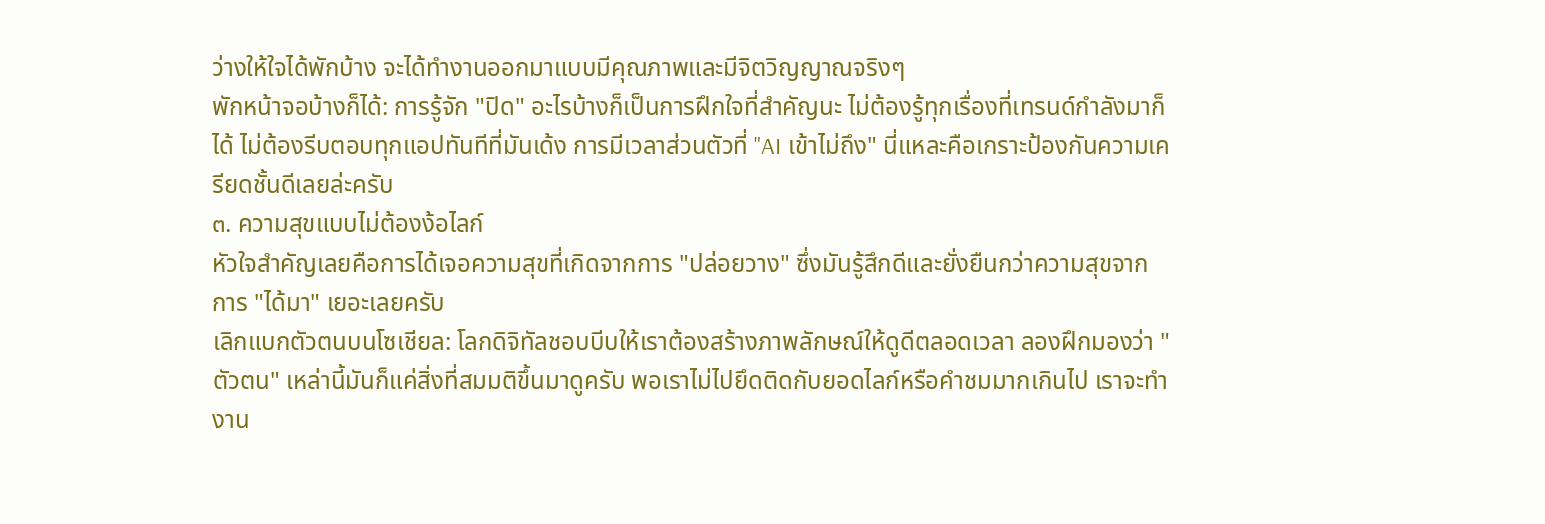ว่างให้ใจได้พักบ้าง จะได้ทำงานออกมาแบบมีคุณภาพและมีจิตวิญญาณจริงๆ
พักหน้าจอบ้างก็ได้: การรู้จัก "ปิด" อะไรบ้างก็เป็นการฝึกใจที่สำคัญนะ ไม่ต้องรู้ทุกเรื่องที่เทรนด์กำลังมาก็ได้ ไม่ต้องรีบตอบทุกแอปทันทีที่มันเด้ง การมีเวลาส่วนตัวที่ "AI เข้าไม่ถึง" นี่แหละคือเกราะป้องกันความเครียดชั้นดีเลยล่ะครับ
๓. ความสุขแบบไม่ต้องง้อไลก์
หัวใจสำคัญเลยคือการได้เจอความสุขที่เกิดจากการ "ปล่อยวาง" ซึ่งมันรู้สึกดีและยั่งยืนกว่าความสุขจากการ "ได้มา" เยอะเลยครับ
เลิกแบกตัวตนบนโซเชียล: โลกดิจิทัลชอบบีบให้เราต้องสร้างภาพลักษณ์ให้ดูดีตลอดเวลา ลองฝึกมองว่า "ตัวตน" เหล่านี้มันก็แค่สิ่งที่สมมติขึ้นมาดูครับ พอเราไม่ไปยึดติดกับยอดไลก์หรือคำชมมากเกินไป เราจะทำงาน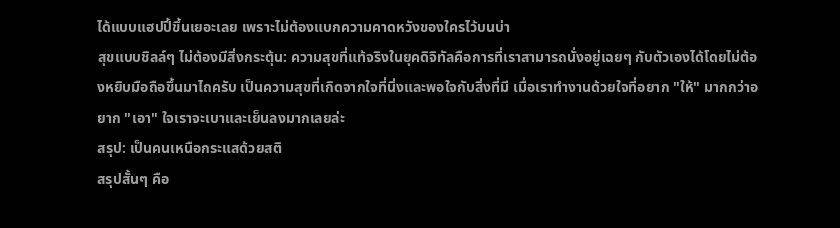ได้แบบแฮปปี้ขึ้นเยอะเลย เพราะไม่ต้องแบกความคาดหวังของใครไว้บนบ่า
สุขแบบชิลล์ๆ ไม่ต้องมีสิ่งกระตุ้น: ความสุขที่แท้จริงในยุคดิจิทัลคือการที่เราสามารถนั่งอยู่เฉยๆ กับตัวเองได้โดยไม่ต้องหยิบมือถือขึ้นมาไถครับ เป็นความสุขที่เกิดจากใจที่นิ่งและพอใจกับสิ่งที่มี เมื่อเราทำงานด้วยใจที่อยาก "ให้" มากกว่าอยาก "เอา" ใจเราจะเบาและเย็นลงมากเลยล่ะ
สรุป: เป็นคนเหนือกระแสด้วยสติ
สรุปสั้นๆ คือ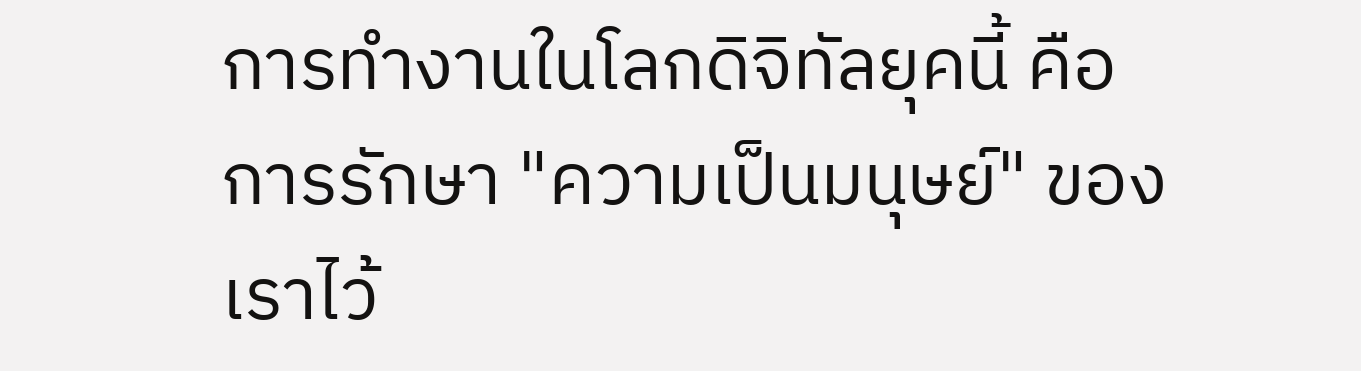การทำงานในโลกดิจิทัลยุคนี้ คือการรักษา "ความเป็นมนุษย์" ของเราไว้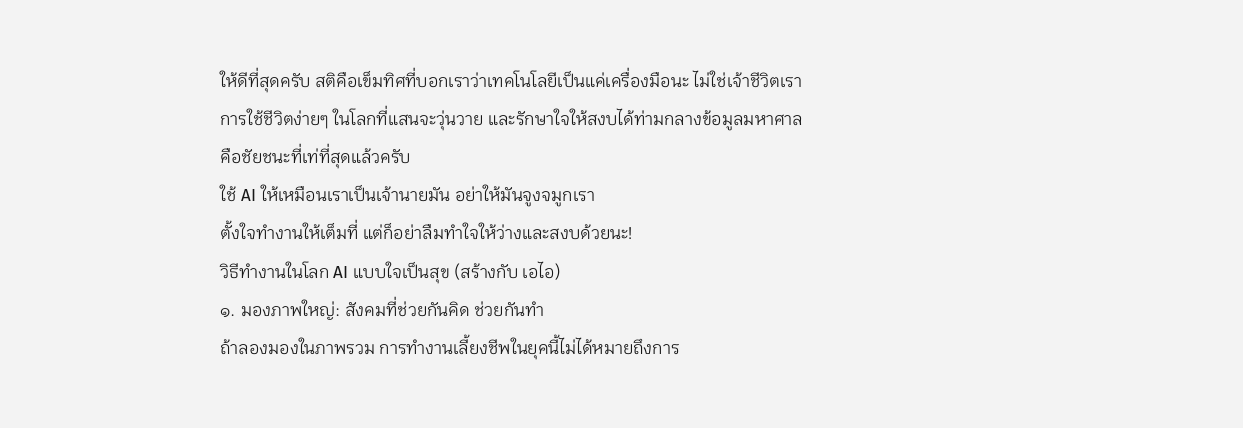ให้ดีที่สุดครับ สติคือเข็มทิศที่บอกเราว่าเทคโนโลยีเป็นแค่เครื่องมือนะ ไม่ใช่เจ้าชีวิตเรา การใช้ชีวิตง่ายๆ ในโลกที่แสนจะวุ่นวาย และรักษาใจให้สงบได้ท่ามกลางข้อมูลมหาศาล คือชัยชนะที่เท่ที่สุดแล้วครับ
ใช้ AI ให้เหมือนเราเป็นเจ้านายมัน อย่าให้มันจูงจมูกเรา
ตั้งใจทำงานให้เต็มที่ แต่ก็อย่าลืมทำใจให้ว่างและสงบด้วยนะ!
วิธีทำงานในโลก AI แบบใจเป็นสุข (สร้างกับ เอไอ)
๑. มองภาพใหญ่: สังคมที่ช่วยกันคิด ช่วยกันทำ
ถ้าลองมองในภาพรวม การทำงานเลี้ยงชีพในยุคนี้ไม่ได้หมายถึงการ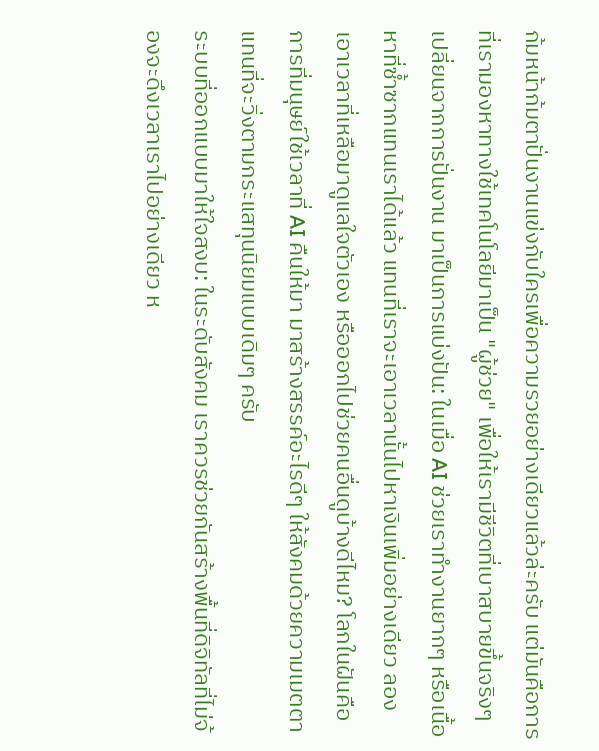ก้มหน้าก้มตาปั่นงานแข่งกับใครเพื่อความรวยอย่างเดียวแล้วล่ะครับ แต่มันคือการที่เรามองหาทางใช้เทคโนโลยีมาเป็น "ผู้ช่วย" เพื่อให้เรามีชีวิตที่เบาสบายขึ้นจริงๆ
เปลี่ยนจากการปั่นงาน มาเป็นการแบ่งปัน: ในเมื่อ AI ช่วยเราทำงานยากๆ หรือเนื้อหาที่ซ้ำซากแทนเราได้แล้ว แทนที่เราจะเอาเวลานั้นไปหาเงินเพิ่มอย่างเดียว ลองเอาเวลาที่เหลือมาดูแลใจตัวเอง หรือออกไปช่วยคนอื่นดูบ้างดีไหม? โลกในฝันคือการที่มนุษย์ใช้เวลาที่ AI คืนให้มา มาสร้างสรรค์อะไรดีๆ ให้สังคมด้วยความเมตตา แทนที่จะวิ่งตามกระแสทุนนิยมแบบเดิมๆ ครับ
ระบบที่ออกแบบมาให้ใจสงบ: ในระดับสังคม เราควรช่วยกันสร้างพื้นที่ดิจิทัลที่ไม่จ้องจะดึงเวลาเราไปอย่างเดียว ห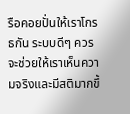รือคอยปั่นให้เราโกรธกัน ระบบดีๆ ควรจะช่วยให้เราเห็นความจริงและมีสติมากขึ้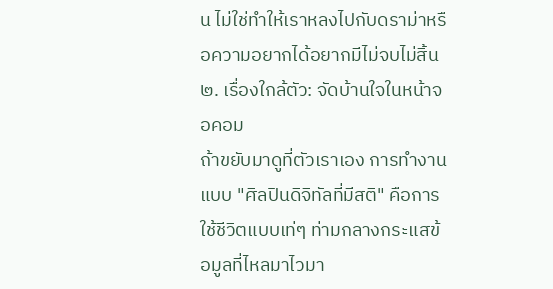น ไม่ใช่ทำให้เราหลงไปกับดราม่าหรือความอยากได้อยากมีไม่จบไม่สิ้น
๒. เรื่องใกล้ตัว: จัดบ้านใจในหน้าจอคอม
ถ้าขยับมาดูที่ตัวเราเอง การทำงานแบบ "ศิลปินดิจิทัลที่มีสติ" คือการใช้ชีวิตแบบเท่ๆ ท่ามกลางกระแสข้อมูลที่ไหลมาไวมา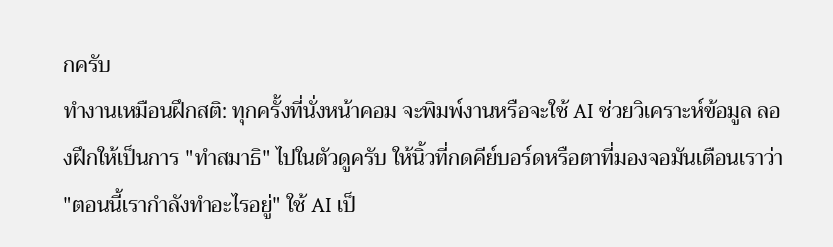กครับ
ทำงานเหมือนฝึกสติ: ทุกครั้งที่นั่งหน้าคอม จะพิมพ์งานหรือจะใช้ AI ช่วยวิเคราะห์ข้อมูล ลองฝึกให้เป็นการ "ทำสมาธิ" ไปในตัวดูครับ ให้นิ้วที่กดคีย์บอร์ดหรือตาที่มองจอมันเตือนเราว่า "ตอนนี้เรากำลังทำอะไรอยู่" ใช้ AI เป็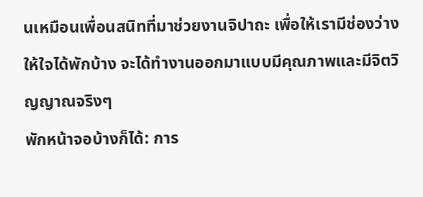นเหมือนเพื่อนสนิทที่มาช่วยงานจิปาถะ เพื่อให้เรามีช่องว่างให้ใจได้พักบ้าง จะได้ทำงานออกมาแบบมีคุณภาพและมีจิตวิญญาณจริงๆ
พักหน้าจอบ้างก็ได้: การ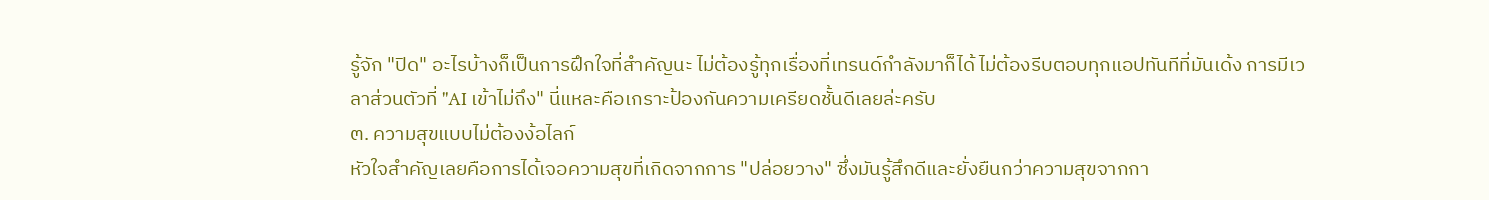รู้จัก "ปิด" อะไรบ้างก็เป็นการฝึกใจที่สำคัญนะ ไม่ต้องรู้ทุกเรื่องที่เทรนด์กำลังมาก็ได้ ไม่ต้องรีบตอบทุกแอปทันทีที่มันเด้ง การมีเวลาส่วนตัวที่ "AI เข้าไม่ถึง" นี่แหละคือเกราะป้องกันความเครียดชั้นดีเลยล่ะครับ
๓. ความสุขแบบไม่ต้องง้อไลก์
หัวใจสำคัญเลยคือการได้เจอความสุขที่เกิดจากการ "ปล่อยวาง" ซึ่งมันรู้สึกดีและยั่งยืนกว่าความสุขจากกา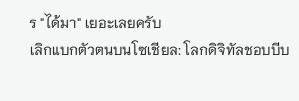ร "ได้มา" เยอะเลยครับ
เลิกแบกตัวตนบนโซเชียล: โลกดิจิทัลชอบบีบ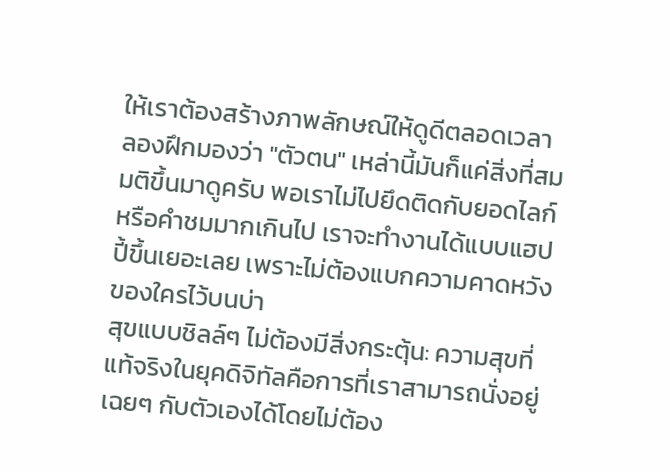ให้เราต้องสร้างภาพลักษณ์ให้ดูดีตลอดเวลา ลองฝึกมองว่า "ตัวตน" เหล่านี้มันก็แค่สิ่งที่สมมติขึ้นมาดูครับ พอเราไม่ไปยึดติดกับยอดไลก์หรือคำชมมากเกินไป เราจะทำงานได้แบบแฮปปี้ขึ้นเยอะเลย เพราะไม่ต้องแบกความคาดหวังของใครไว้บนบ่า
สุขแบบชิลล์ๆ ไม่ต้องมีสิ่งกระตุ้น: ความสุขที่แท้จริงในยุคดิจิทัลคือการที่เราสามารถนั่งอยู่เฉยๆ กับตัวเองได้โดยไม่ต้อง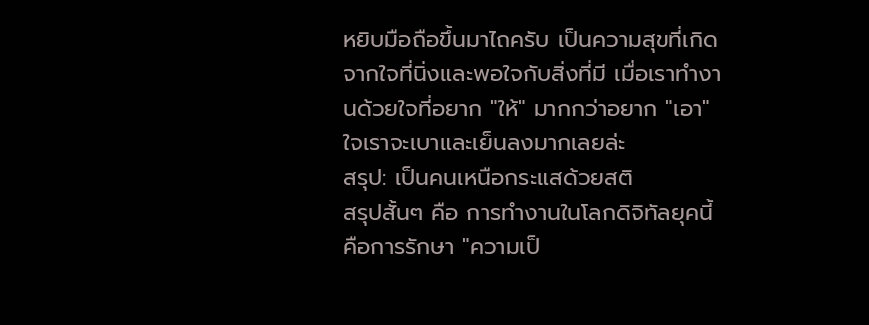หยิบมือถือขึ้นมาไถครับ เป็นความสุขที่เกิดจากใจที่นิ่งและพอใจกับสิ่งที่มี เมื่อเราทำงานด้วยใจที่อยาก "ให้" มากกว่าอยาก "เอา" ใจเราจะเบาและเย็นลงมากเลยล่ะ
สรุป: เป็นคนเหนือกระแสด้วยสติ
สรุปสั้นๆ คือ การทำงานในโลกดิจิทัลยุคนี้ คือการรักษา "ความเป็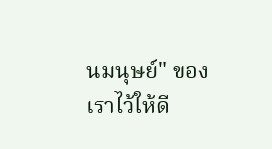นมนุษย์" ของเราไว้ให้ดี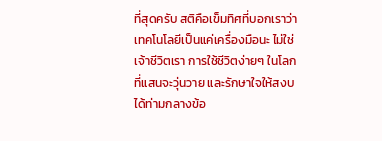ที่สุดครับ สติคือเข็มทิศที่บอกเราว่าเทคโนโลยีเป็นแค่เครื่องมือนะ ไม่ใช่เจ้าชีวิตเรา การใช้ชีวิตง่ายๆ ในโลกที่แสนจะวุ่นวาย และรักษาใจให้สงบได้ท่ามกลางข้อ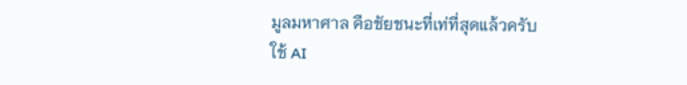มูลมหาศาล คือชัยชนะที่เท่ที่สุดแล้วครับ
ใช้ AI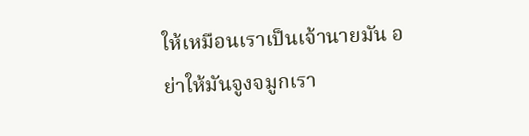ให้เหมือนเราเป็นเจ้านายมัน อย่าให้มันจูงจมูกเรา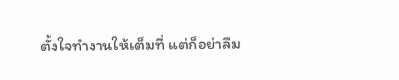ตั้งใจทำงานให้เต็มที่ แต่ก็อย่าลืม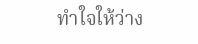ทำใจให้ว่าง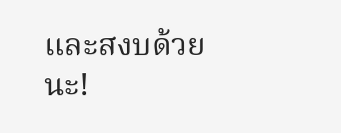และสงบด้วยนะ!